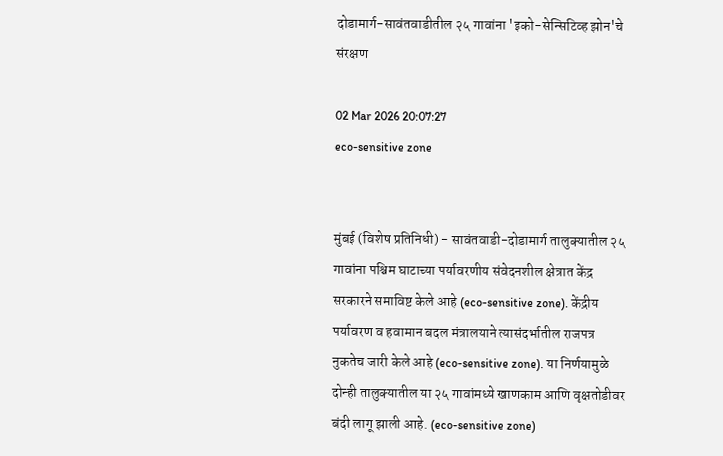दोडामार्ग-सावंतवाडीतील २५ गावांना 'इको-सेन्सिटिव्ह झोन'चे संरक्षण

02 Mar 2026 20:07:27
eco-sensitive zone


मुंबई (विशेष प्रतिनिधी) - सावंतवाडी-दोडामार्ग तालुक्यातील २५ गावांना पश्चिम घाटाच्या पर्यावरणीय संवेदनशील क्षेत्रात केंद्र सरकारने समाविष्ट केले आहे (eco-sensitive zone). केंद्रीय पर्यावरण व हवामान बदल मंत्रालयाने त्यासंदर्भातील राजपत्र नुकतेच जारी केले आहे (eco-sensitive zone). या निर्णयामुळे दोन्ही तालुक्यातील या २५ गावांमध्ये खाणकाम आणि वृक्षतोडीवर बंदी लागू झाली आहे. (eco-sensitive zone)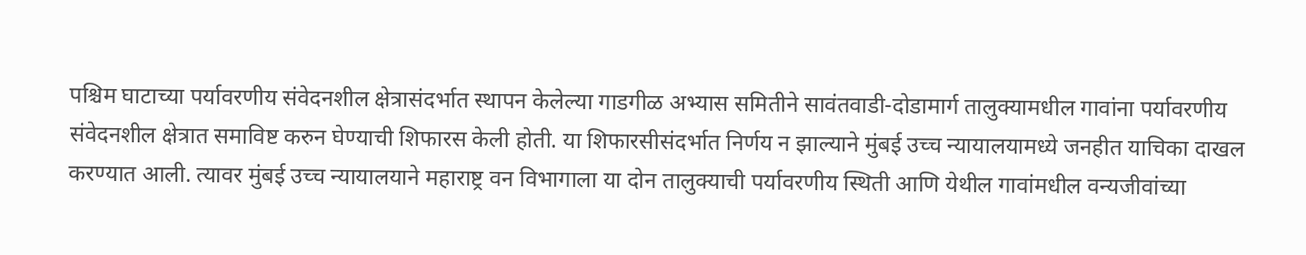पश्चिम घाटाच्या पर्यावरणीय संवेदनशील क्षेत्रासंदर्भात स्थापन केलेल्या गाडगीळ अभ्यास समितीने सावंतवाडी-दोडामार्ग तालुक्यामधील गावांना पर्यावरणीय संवेदनशील क्षेत्रात समाविष्ट करुन घेण्याची शिफारस केली होती. या शिफारसीसंदर्भात निर्णय न झाल्याने मुंबई उच्च न्यायालयामध्ये जनहीत याचिका दाखल करण्यात आली. त्यावर मुंबई उच्च न्यायालयाने महाराष्ट्र वन विभागाला या दोन तालुक्याची पर्यावरणीय स्थिती आणि येथील गावांमधील वन्यजीवांच्या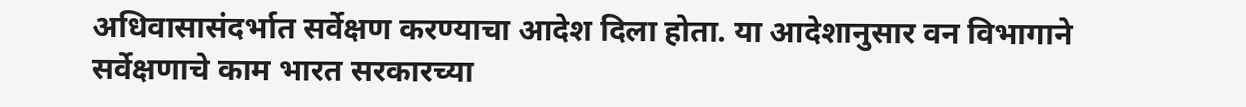अधिवासासंदर्भात सर्वेक्षण करण्याचा आदेश दिला होता. या आदेशानुसार वन विभागाने सर्वेक्षणाचे काम भारत सरकारच्या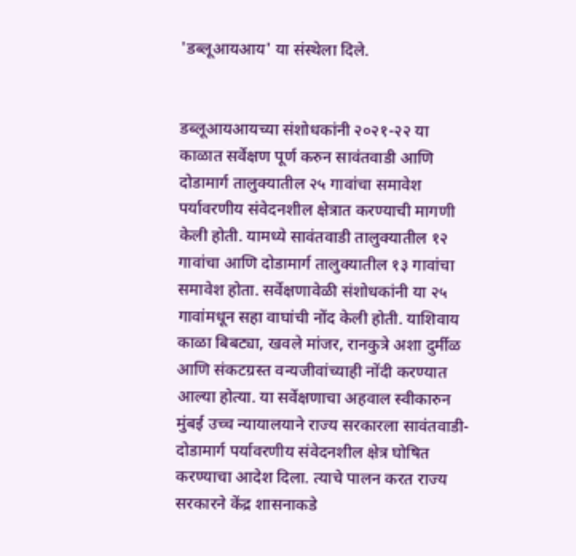'डब्लूआयआय' या संस्थेला दिले.


डब्लूआयआयच्या संशोधकांनी २०२१-२२ या काळात सर्वेक्षण पूर्ण करुन सावंतवाडी आणि दोडामार्ग तालुक्यातील २५ गावांचा समावेश पर्यावरणीय संवेदनशील क्षेत्रात करण्याची मागणी केली होती. यामध्ये सावंतवाडी तालुक्यातील १२ गावांचा आणि दोडामार्ग तालुक्यातील १३ गावांचा समावेश होता. सर्वेक्षणावेळी संशोधकांनी या २५ गावांमधून सहा वाघांची नोंद केली होती. याशिवाय काळा बिबट्या, खवले मांजर, रानकुत्रे अशा दुर्मीळ आणि संकटग्रस्त वन्यजीवांच्याही नोंदी करण्यात आल्या होत्या. या सर्वेक्षणाचा अहवाल स्वीकारुन मुंबई उच्च न्यायालयाने राज्य सरकारला सावंतवाडी-दोडामार्ग पर्यावरणीय संवेदनशील क्षेत्र घोषित करण्याचा आदेश दिला. त्याचे पालन करत राज्य सरकारने केंद्र शासनाकडे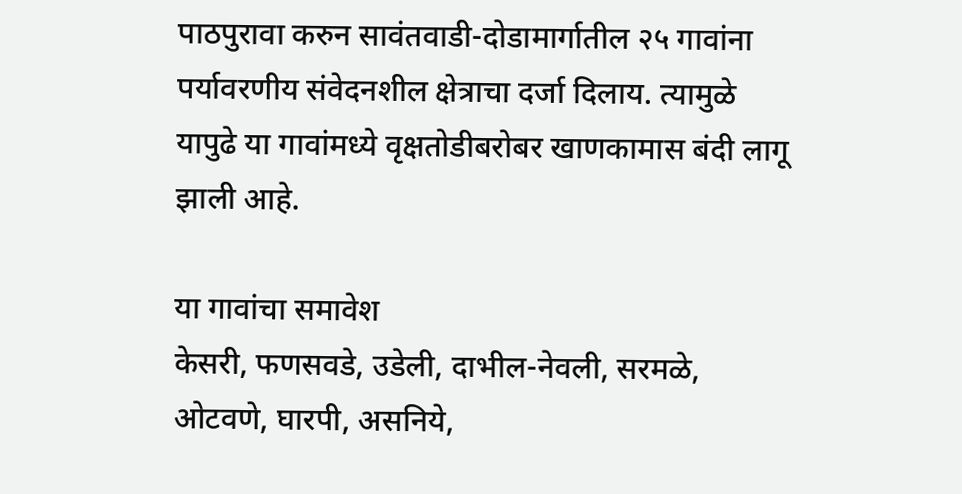पाठपुरावा करुन सावंतवाडी-दोडामार्गातील २५ गावांना पर्यावरणीय संवेदनशील क्षेत्राचा दर्जा दिलाय. त्यामुळे यापुढे या गावांमध्ये वृक्षतोडीबरोबर खाणकामास बंदी लागू झाली आहे.

या गावांचा समावेश
केसरी, फणसवडे, उडेली, दाभील-नेवली, सरमळे, ओटवणे, घारपी, असनिये,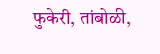फुकेरी, तांबोळी,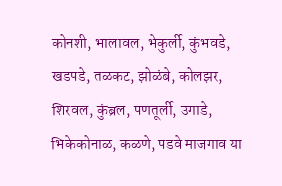कोनशी, भालावल, भेकुर्ली, कुंभवडे, खडपडे, तळकट, झोळंबे, कोलझर, शिरवल, कुंब्रल, पणतूर्ली, उगाडे, भिकेकोनाळ, कळणे, पडवे माजगाव या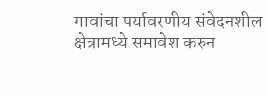गावांचा पर्यावरणीय संवेदनशील क्षेत्रामध्ये समावेश करुन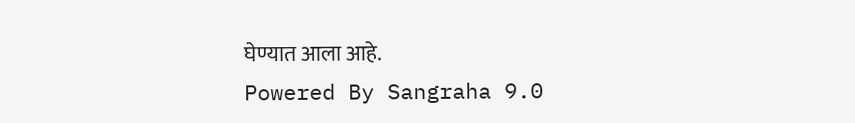घेण्यात आला आहे.
Powered By Sangraha 9.0